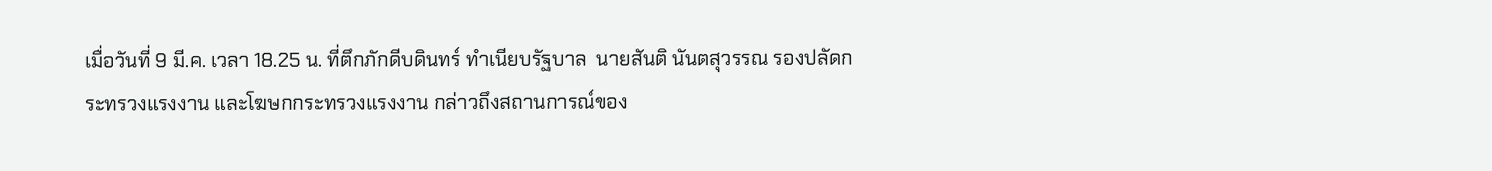เมื่อวันที่ 9 มี.ค. เวลา 18.25 น. ที่ตึกภักดีบดินทร์ ทำเนียบรัฐบาล  นายสันติ นันตสุวรรณ รองปลัดกระทรวงแรงงาน และโฆษกกระทรวงแรงงาน กล่าวถึงสถานการณ์ของ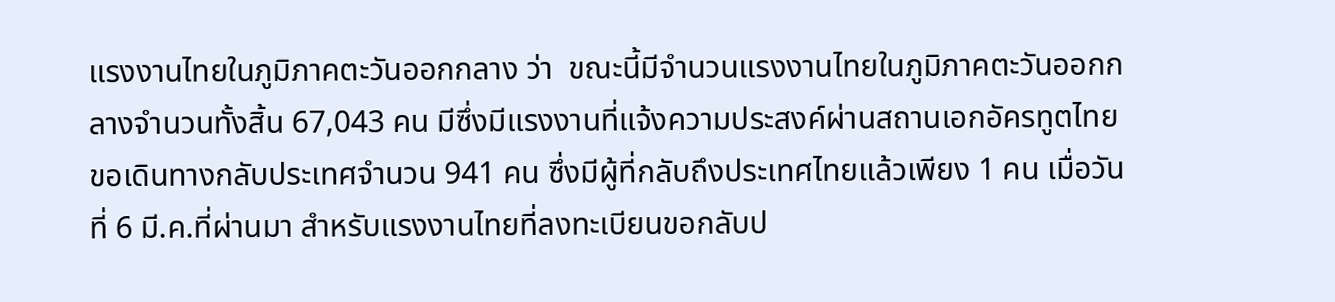แรงงานไทยในภูมิภาคตะวันออกกลาง ว่า  ขณะนี้มีจำนวนแรงงานไทยในภูมิภาคตะวันออกกลางจำนวนทั้งสิ้น 67,043 คน มีซึ่งมีแรงงานที่แจ้งความประสงค์ผ่านสถานเอกอัครทูตไทย ขอเดินทางกลับประเทศจำนวน 941 คน ซึ่งมีผู้ที่กลับถึงประเทศไทยแล้วเพียง 1 คน เมื่อวันที่ 6 มี.ค.ที่ผ่านมา สำหรับแรงงานไทยที่ลงทะเบียนขอกลับป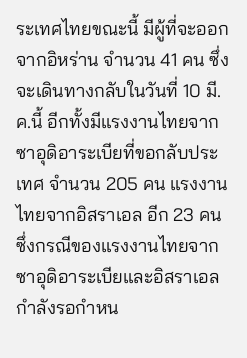ระเทศไทยขณะนี้ มีผู้ที่จะออกจากอิหร่าน จำนวน 41 คน ซึ่งจะเดินทางกลับในวันที่ 10 มี.ค.นี้ อีกทั้งมีแรงงานไทยจากซาอุดิอาระเบียที่ขอกลับประเทศ จำนวน 205 คน แรงงานไทยจากอิสราเอล อีก 23 คน ซึ่งกรณีของแรงงานไทยจากซาอุดิอาระเบียและอิสราเอลกำลังรอกำหน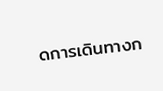ดการเดินทางก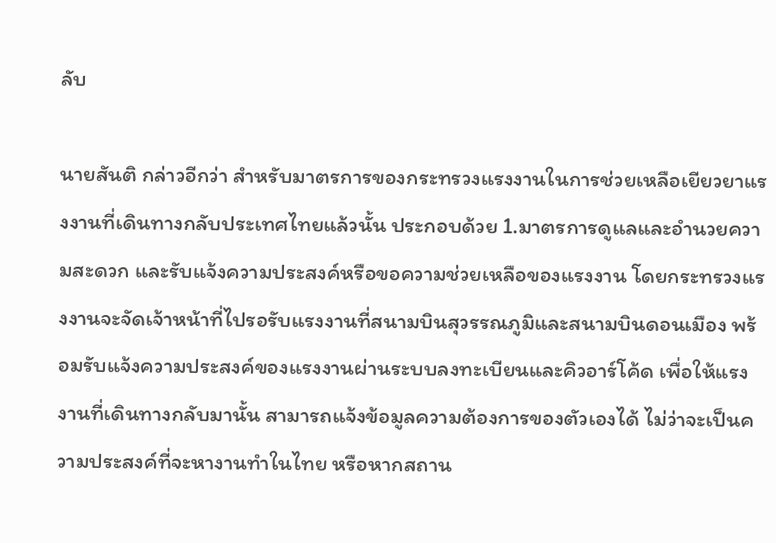ลับ

นายสันติ กล่าวอีกว่า สำหรับมาตรการของกระทรวงแรงงานในการช่วยเหลือเยียวยาแรงงานที่เดินทางกลับประเทศไทยแล้วนั้น ประกอบด้วย 1.มาตรการดูแลและอำนวยความสะดวก และรับแจ้งความประสงค์หรือขอความช่วยเหลือของแรงงาน โดยกระทรวงแรงงานจะจัดเจ้าหน้าที่ไปรอรับแรงงานที่สนามบินสุวรรณภูมิและสนามบินดอนเมือง พร้อมรับแจ้งความประสงค์ของแรงงานผ่านระบบลงทะเบียนและคิวอาร์โค้ด เพื่อให้แรงงานที่เดินทางกลับมานั้น สามารถแจ้งข้อมูลความต้องการของตัวเองได้ ไม่ว่าจะเป็นความประสงค์ที่จะหางานทำในไทย หรือหากสถาน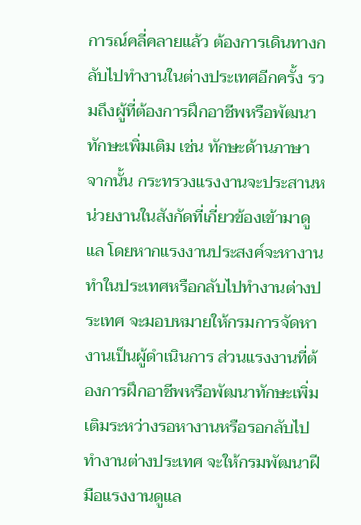การณ์คลี่คลายแล้ว ต้องการเดินทางกลับไปทำงานในต่างประเทศอีกครั้ง รวมถึงผู้ที่ต้องการฝึกอาชีพหรือพัฒนาทักษะเพิ่มเติม เช่น ทักษะด้านภาษา  จากนั้น กระทรวงแรงงานจะประสานหน่วยงานในสังกัดที่เกี่ยวข้องเข้ามาดูแล โดยหากแรงงานประสงค์จะหางานทำในประเทศหรือกลับไปทำงานต่างประเทศ จะมอบหมายให้กรมการจัดหางานเป็นผู้ดำเนินการ ส่วนแรงงานที่ต้องการฝึกอาชีพหรือพัฒนาทักษะเพิ่มเติมระหว่างรอหางานหรือรอกลับไปทำงานต่างประเทศ จะให้กรมพัฒนาฝีมือแรงงานดูแล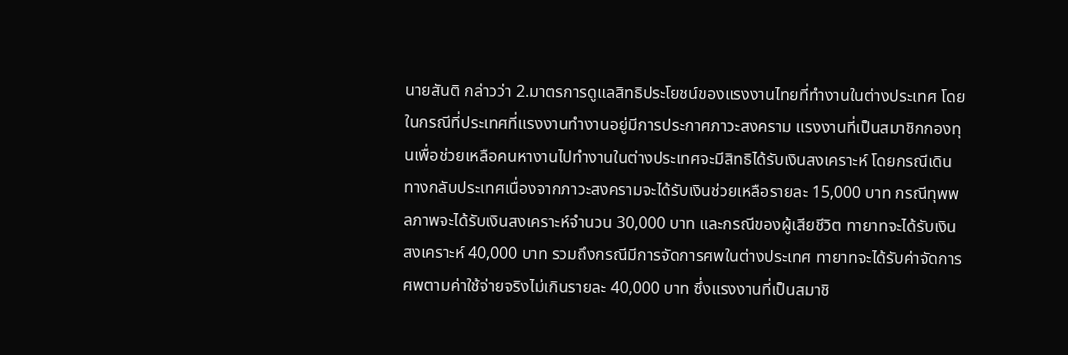นายสันติ กล่าวว่า 2.มาตรการดูแลสิทธิประโยชน์ของแรงงานไทยที่ทำงานในต่างประเทศ โดยในกรณีที่ประเทศที่แรงงานทำงานอยู่มีการประกาศภาวะสงคราม แรงงานที่เป็นสมาชิกกองทุนเพื่อช่วยเหลือคนหางานไปทำงานในต่างประเทศจะมีสิทธิได้รับเงินสงเคราะห์ โดยกรณีเดินทางกลับประเทศเนื่องจากภาวะสงครามจะได้รับเงินช่วยเหลือรายละ 15,000 บาท กรณีทุพพลภาพจะได้รับเงินสงเคราะห์จำนวน 30,000 บาท และกรณีของผู้เสียชีวิต ทายาทจะได้รับเงินสงเคราะห์ 40,000 บาท รวมถึงกรณีมีการจัดการศพในต่างประเทศ ทายาทจะได้รับค่าจัดการศพตามค่าใช้จ่ายจริงไม่เกินรายละ 40,000 บาท ซึ่งแรงงานที่เป็นสมาชิ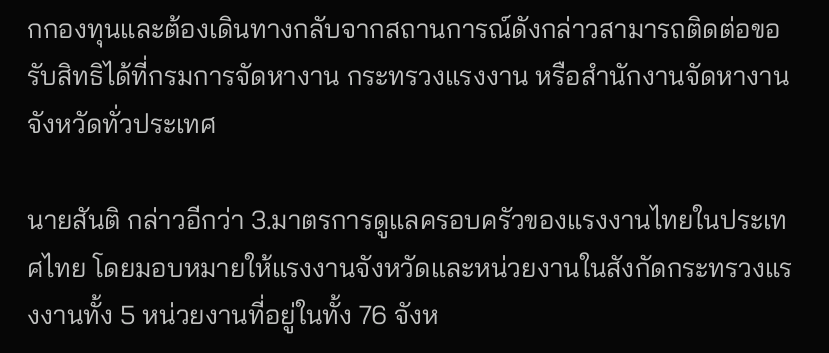กกองทุนและต้องเดินทางกลับจากสถานการณ์ดังกล่าวสามารถติดต่อขอรับสิทธิได้ที่กรมการจัดหางาน กระทรวงแรงงาน หรือสำนักงานจัดหางานจังหวัดทั่วประเทศ

นายสันติ กล่าวอีกว่า 3.มาตรการดูแลครอบครัวของแรงงานไทยในประเทศไทย โดยมอบหมายให้แรงงานจังหวัดและหน่วยงานในสังกัดกระทรวงแรงงานทั้ง 5 หน่วยงานที่อยู่ในทั้ง 76 จังห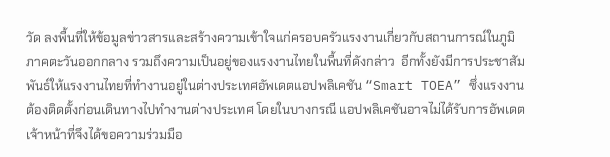วัด ลงพื้นที่ให้ข้อมูลข่าวสารและสร้างความเข้าใจแก่ครอบครัวแรงงานเกี่ยวกับสถานการณ์ในภูมิภาคตะวันออกกลาง รวมถึงความเป็นอยู่ของแรงงานไทยในพื้นที่ดังกล่าว  อีกทั้งยังมีการประชาสัมพันธ์ให้แรงงานไทยที่ทำงานอยู่ในต่างประเทศอัพเดตแอปพลิเคชัน “Smart TOEA” ซึ่งแรงงานต้องติดตั้งก่อนเดินทางไปทำงานต่างประเทศ โดยในบางกรณี แอปพลิเคชันอาจไม่ได้รับการอัพเดต เจ้าหน้าที่จึงได้ขอความร่วมมือ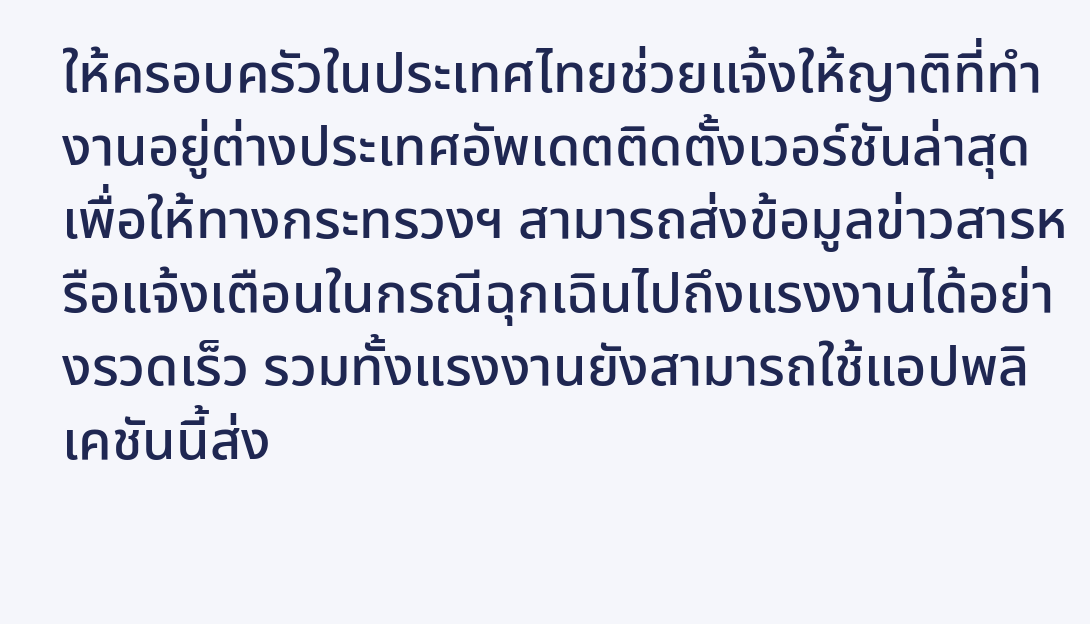ให้ครอบครัวในประเทศไทยช่วยแจ้งให้ญาติที่ทำงานอยู่ต่างประเทศอัพเดตติดตั้งเวอร์ชันล่าสุด เพื่อให้ทางกระทรวงฯ สามารถส่งข้อมูลข่าวสารหรือแจ้งเตือนในกรณีฉุกเฉินไปถึงแรงงานได้อย่างรวดเร็ว รวมทั้งแรงงานยังสามารถใช้แอปพลิเคชันนี้ส่ง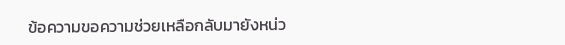ข้อความขอความช่วยเหลือกลับมายังหน่ว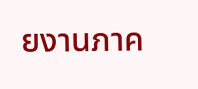ยงานภาค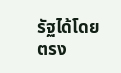รัฐได้โดยตรง